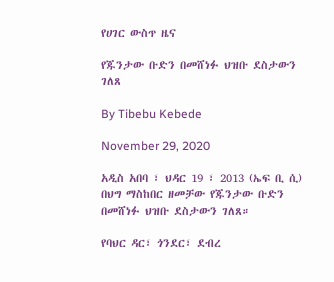የሀገር ውስጥ ዜና

የጁንታው ቡድን በመሸነፉ ህዝቡ ደስታውን ገለጸ

By Tibebu Kebede

November 29, 2020

አዲስ አበባ ፣ ህዳር 19 ፣ 2013 (ኤፍ ቢ ሲ) በህግ ማስከበር ዘመቻው የጁንታው ቡድን በመሸነፉ ህዝቡ ደስታውን ገለጸ።

የባህር ዳር፣ ጎንደር፣ ደብረ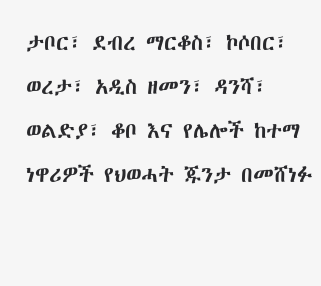ታቦር፣ ደብረ ማርቆስ፣ ኮሶበር፣ ወረታ፣ አዲስ ዘመን፣ ዳንሻ፣ ወልድያ፣ ቆቦ እና የሌሎች ከተማ ነዋሪዎች የህወሓት ጁንታ በመሸነፉ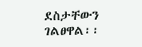ደስታቸውን ገልፀዋል፡፡